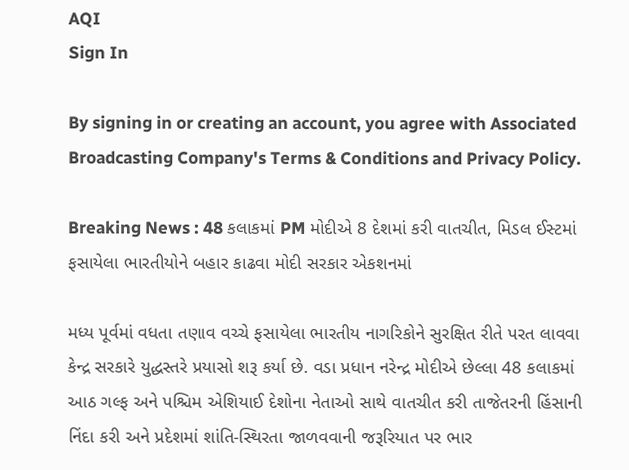AQI
Sign In

By signing in or creating an account, you agree with Associated Broadcasting Company's Terms & Conditions and Privacy Policy.

Breaking News : 48 કલાકમાં PM મોદીએ 8 દેશમાં કરી વાતચીત, મિડલ ઈસ્ટમાં ફસાયેલા ભારતીયોને બહાર કાઢવા મોદી સરકાર એકશનમાં

મધ્ય પૂર્વમાં વધતા તણાવ વચ્ચે ફસાયેલા ભારતીય નાગરિકોને સુરક્ષિત રીતે પરત લાવવા કેન્દ્ર સરકારે યુદ્ધસ્તરે પ્રયાસો શરૂ કર્યા છે. વડા પ્રધાન નરેન્દ્ર મોદીએ છેલ્લા 48 કલાકમાં આઠ ગલ્ફ અને પશ્ચિમ એશિયાઈ દેશોના નેતાઓ સાથે વાતચીત કરી તાજેતરની હિંસાની નિંદા કરી અને પ્રદેશમાં શાંતિ-સ્થિરતા જાળવવાની જરૂરિયાત પર ભાર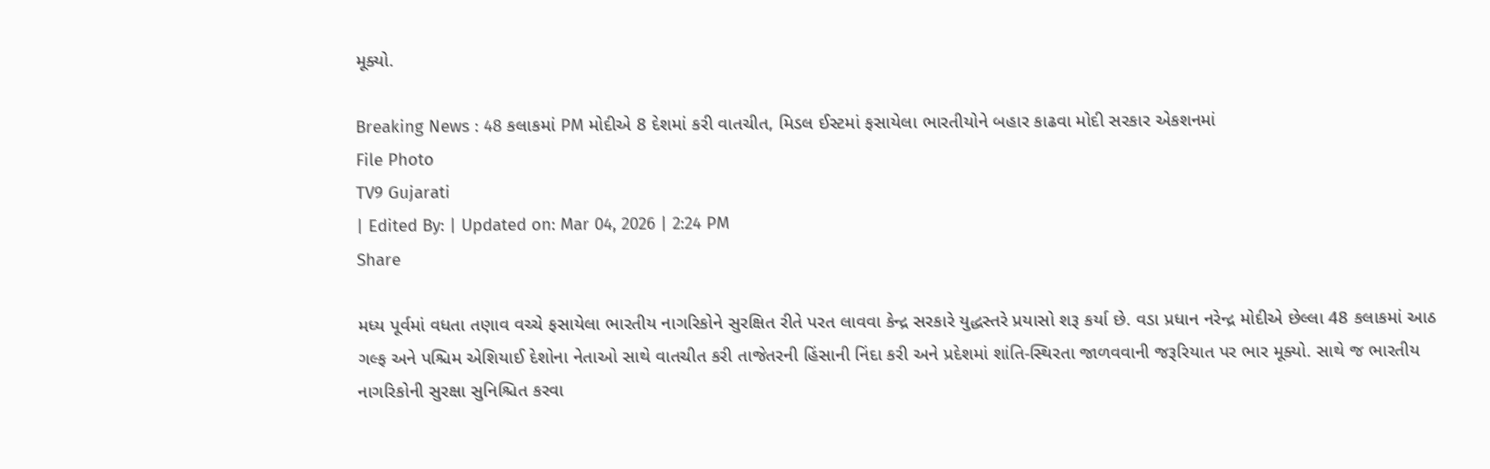મૂક્યો.

Breaking News : 48 કલાકમાં PM મોદીએ 8 દેશમાં કરી વાતચીત, મિડલ ઈસ્ટમાં ફસાયેલા ભારતીયોને બહાર કાઢવા મોદી સરકાર એકશનમાં
File Photo
TV9 Gujarati
| Edited By: | Updated on: Mar 04, 2026 | 2:24 PM
Share

મધ્ય પૂર્વમાં વધતા તણાવ વચ્ચે ફસાયેલા ભારતીય નાગરિકોને સુરક્ષિત રીતે પરત લાવવા કેન્દ્ર સરકારે યુદ્ધસ્તરે પ્રયાસો શરૂ કર્યા છે. વડા પ્રધાન નરેન્દ્ર મોદીએ છેલ્લા 48 કલાકમાં આઠ ગલ્ફ અને પશ્ચિમ એશિયાઈ દેશોના નેતાઓ સાથે વાતચીત કરી તાજેતરની હિંસાની નિંદા કરી અને પ્રદેશમાં શાંતિ-સ્થિરતા જાળવવાની જરૂરિયાત પર ભાર મૂક્યો. સાથે જ ભારતીય નાગરિકોની સુરક્ષા સુનિશ્ચિત કરવા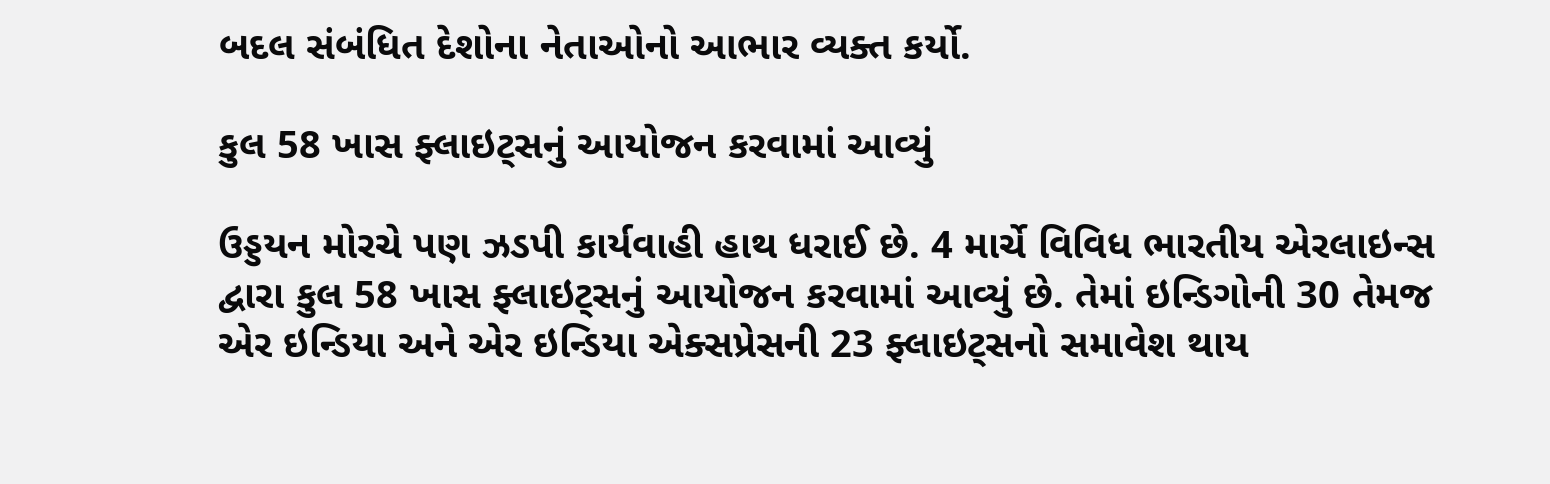બદલ સંબંધિત દેશોના નેતાઓનો આભાર વ્યક્ત કર્યો.

કુલ 58 ખાસ ફ્લાઇટ્સનું આયોજન કરવામાં આવ્યું

ઉડ્ડયન મોરચે પણ ઝડપી કાર્યવાહી હાથ ધરાઈ છે. 4 માર્ચે વિવિધ ભારતીય એરલાઇન્સ દ્વારા કુલ 58 ખાસ ફ્લાઇટ્સનું આયોજન કરવામાં આવ્યું છે. તેમાં ઇન્ડિગોની 30 તેમજ એર ઇન્ડિયા અને એર ઇન્ડિયા એક્સપ્રેસની 23 ફ્લાઇટ્સનો સમાવેશ થાય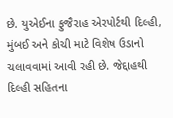છે. યુએઈના ફુજૈરાહ એરપોર્ટથી દિલ્હી, મુંબઈ અને કોચી માટે વિશેષ ઉડાનો ચલાવવામાં આવી રહી છે. જેદ્દાહથી દિલ્હી સહિતના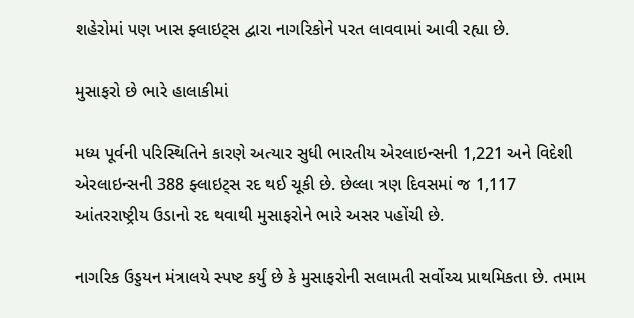શહેરોમાં પણ ખાસ ફ્લાઇટ્સ દ્વારા નાગરિકોને પરત લાવવામાં આવી રહ્યા છે.

મુસાફરો છે ભારે હાલાકીમાં

મધ્ય પૂર્વની પરિસ્થિતિને કારણે અત્યાર સુધી ભારતીય એરલાઇન્સની 1,221 અને વિદેશી એરલાઇન્સની 388 ફ્લાઇટ્સ રદ થઈ ચૂકી છે. છેલ્લા ત્રણ દિવસમાં જ 1,117 આંતરરાષ્ટ્રીય ઉડાનો રદ થવાથી મુસાફરોને ભારે અસર પહોંચી છે.

નાગરિક ઉડ્ડયન મંત્રાલયે સ્પષ્ટ કર્યું છે કે મુસાફરોની સલામતી સર્વોચ્ચ પ્રાથમિકતા છે. તમામ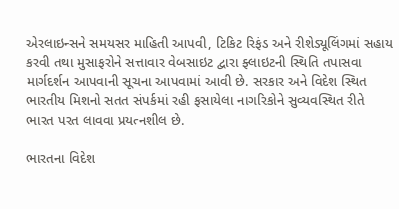એરલાઇન્સને સમયસર માહિતી આપવી, ટિકિટ રિફંડ અને રીશેડ્યૂલિંગમાં સહાય કરવી તથા મુસાફરોને સત્તાવાર વેબસાઇટ દ્વારા ફ્લાઇટની સ્થિતિ તપાસવા માર્ગદર્શન આપવાની સૂચના આપવામાં આવી છે. સરકાર અને વિદેશ સ્થિત ભારતીય મિશનો સતત સંપર્કમાં રહી ફસાયેલા નાગરિકોને સુવ્યવસ્થિત રીતે ભારત પરત લાવવા પ્રયત્નશીલ છે.

ભારતના વિદેશ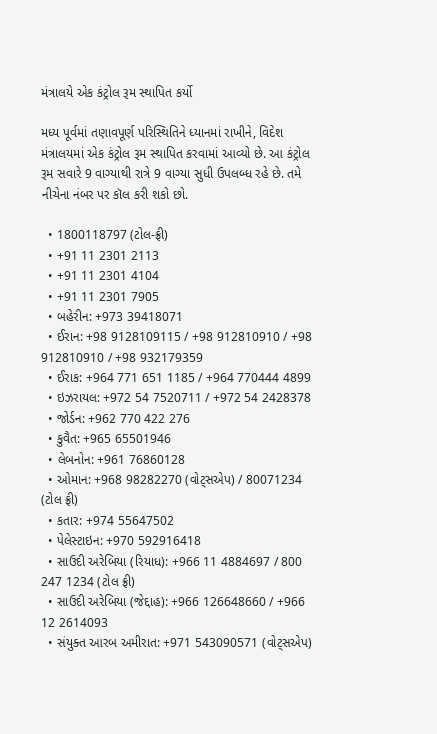મંત્રાલયે એક કંટ્રોલ રૂમ સ્થાપિત કર્યો

મધ્ય પૂર્વમાં તણાવપૂર્ણ પરિસ્થિતિને ધ્યાનમાં રાખીને, વિદેશ મંત્રાલયમાં એક કંટ્રોલ રૂમ સ્થાપિત કરવામાં આવ્યો છે. આ કંટ્રોલ રૂમ સવારે 9 વાગ્યાથી રાત્રે 9 વાગ્યા સુધી ઉપલબ્ધ રહે છે. તમે નીચેના નંબર પર કૉલ કરી શકો છો.

  • 1800118797 (ટોલ-ફ્રી)
  • +91 11 2301 2113
  • +91 11 2301 4104
  • +91 11 2301 7905
  • બહેરીન: +973 39418071
  • ઈરાન: +98 9128109115 / +98 912810910 / +98 912810910 / +98 932179359
  • ઈરાક: +964 771 651 1185 / +964 770444 4899
  • ઇઝરાયલ: +972 54 7520711 / +972 54 2428378
  • જોર્ડન: +962 770 422 276
  • કુવૈત: +965 65501946
  • લેબનોન: +961 76860128
  • ઓમાન: +968 98282270 (વોટ્સએપ) / 80071234 (ટોલ ફ્રી)
  • કતાર: +974 55647502
  • પેલેસ્ટાઇન: +970 592916418
  • સાઉદી અરેબિયા (રિયાધ): +966 11 4884697 / 800 247 1234 (ટોલ ફ્રી)
  • સાઉદી અરેબિયા (જેદ્દાહ): +966 126648660 / +966 12 2614093
  • સંયુક્ત આરબ અમીરાત: +971 543090571 (વોટ્સએપ)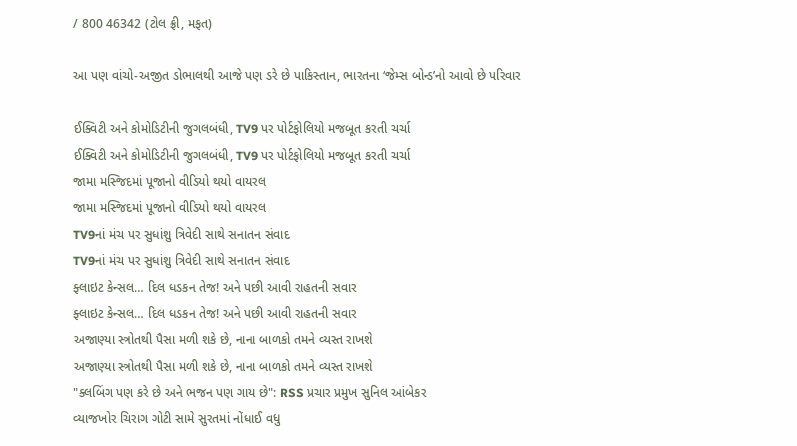/ 800 46342 (ટોલ ફ્રી, મફત)

આ પણ વાંચો-અજીત ડોભાલથી આજે પણ ડરે છે પાકિસ્તાન, ભારતના ‘જેમ્સ બોન્ડ’નો આવો છે પરિવાર

ઈક્વિટી અને કોમોડિટીની જુગલબંધી, TV9 પર પોર્ટફોલિયો મજબૂત કરતી ચર્ચા
ઈક્વિટી અને કોમોડિટીની જુગલબંધી, TV9 પર પોર્ટફોલિયો મજબૂત કરતી ચર્ચા
જામા મસ્જિદમાં પૂજાનો વીડિયો થયો વાયરલ
જામા મસ્જિદમાં પૂજાનો વીડિયો થયો વાયરલ
TV9નાં મંચ પર સુધાંશુ ત્રિવેદી સાથે સનાતન સંવાદ
TV9નાં મંચ પર સુધાંશુ ત્રિવેદી સાથે સનાતન સંવાદ
ફ્લાઇટ કેન્સલ… દિલ ધડકન તેજ! અને પછી આવી રાહતની સવાર
ફ્લાઇટ કેન્સલ… દિલ ધડકન તેજ! અને પછી આવી રાહતની સવાર
અજાણ્યા સ્ત્રોતથી પૈસા મળી શકે છે, નાના બાળકો તમને વ્યસ્ત રાખશે
અજાણ્યા સ્ત્રોતથી પૈસા મળી શકે છે, નાના બાળકો તમને વ્યસ્ત રાખશે
"ક્લબિંગ પણ કરે છે અને ભજન પણ ગાય છે": RSS પ્રચાર પ્રમુખ સુનિલ આંબેકર
વ્યાજખોર ચિરાગ ગોટી સામે સુરતમાં નોંધાઈ વધુ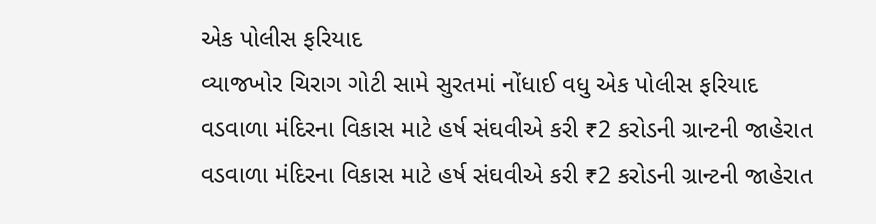એક પોલીસ ફરિયાદ
વ્યાજખોર ચિરાગ ગોટી સામે સુરતમાં નોંધાઈ વધુ એક પોલીસ ફરિયાદ
વડવાળા મંદિરના વિકાસ માટે હર્ષ સંઘવીએ કરી ₹2 કરોડની ગ્રાન્ટની જાહેરાત
વડવાળા મંદિરના વિકાસ માટે હર્ષ સંઘવીએ કરી ₹2 કરોડની ગ્રાન્ટની જાહેરાત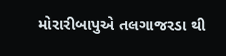મોરારીબાપુએ તલગાજરડા થી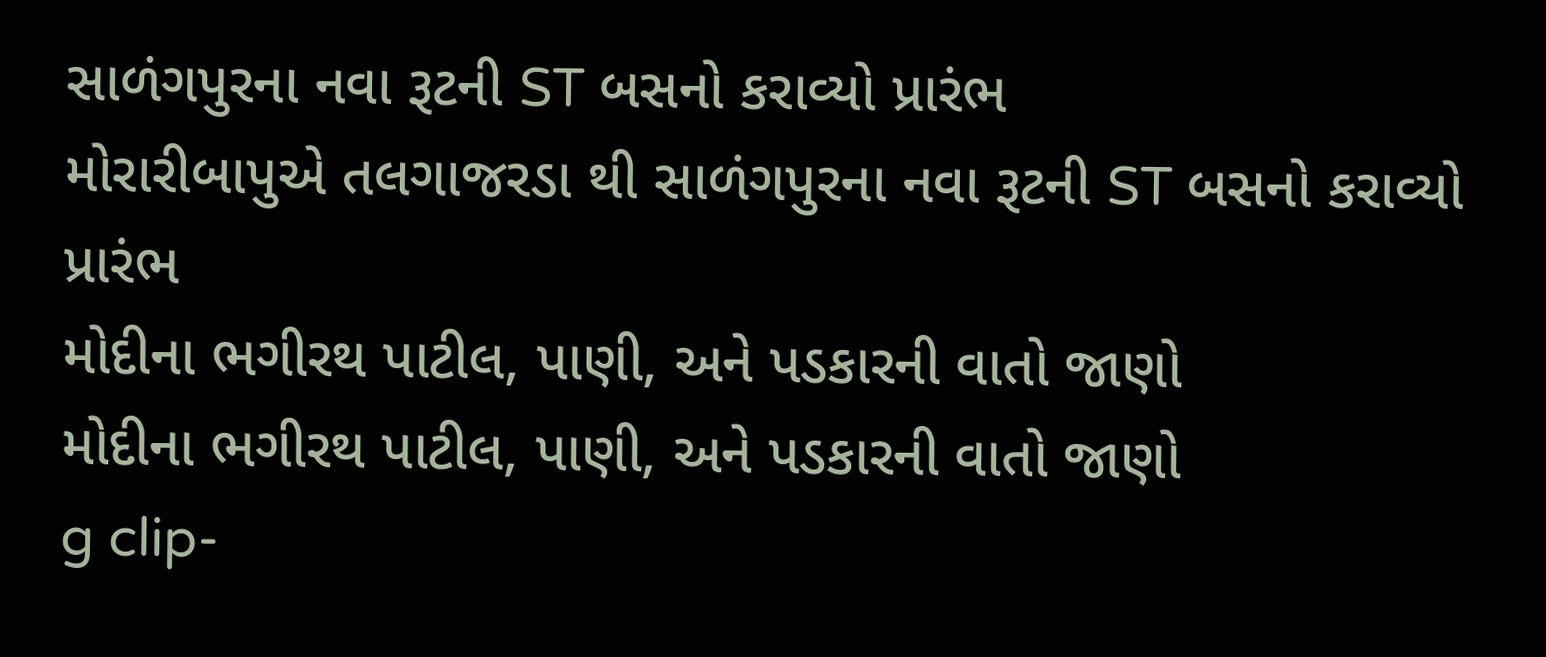સાળંગપુરના નવા રૂટની ST બસનો કરાવ્યો પ્રારંભ
મોરારીબાપુએ તલગાજરડા થી સાળંગપુરના નવા રૂટની ST બસનો કરાવ્યો પ્રારંભ
મોદીના ભગીરથ પાટીલ, પાણી, અને પડકારની વાતો જાણો
મોદીના ભગીરથ પાટીલ, પાણી, અને પડકારની વાતો જાણો
g clip-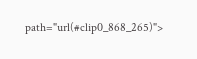path="url(#clip0_868_265)">